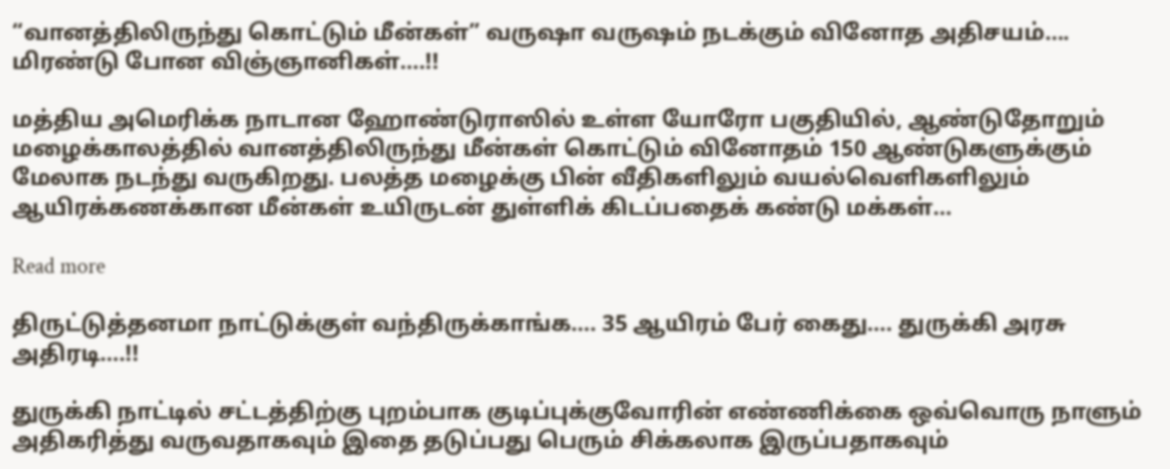“வானத்திலிருந்து கொட்டும் மீன்கள்” வருஷா வருஷம் நடக்கும் வினோத அதிசயம்…. மிரண்டு போன விஞ்ஞானிகள்….!!

மத்திய அமெரிக்க நாடான ஹோண்டுராஸில் உள்ள யோரோ பகுதியில், ஆண்டுதோறும் மழைக்காலத்தில் வானத்திலிருந்து மீன்கள் கொட்டும் வினோதம் 150 ஆண்டுகளுக்கும் மேலாக நடந்து வருகிறது. பலத்த மழைக்கு பின் வீதிகளிலும் வயல்வெளிகளிலும் ஆயிரக்கணக்கான மீன்கள் உயிருடன் துள்ளிக் கிடப்பதைக் கண்டு மக்கள்…

Read more

திருட்டுத்தனமா நாட்டுக்குள் வந்திருக்காங்க…. 35 ஆயிரம் பேர் கைது…. துருக்கி அரசு அதிரடி….!!

துருக்கி நாட்டில் சட்டத்திற்கு புறம்பாக குடிப்புக்குவோரின் எண்ணிக்கை ஒவ்வொரு நாளும் அதிகரித்து வருவதாகவும் இதை தடுப்பது பெரும் சிக்கலாக இருப்பதாகவும்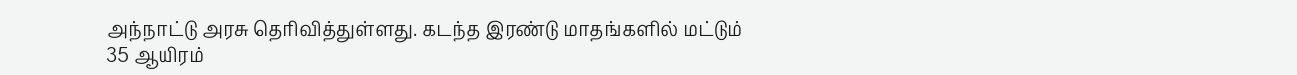அந்நாட்டு அரசு தெரிவித்துள்ளது. கடந்த இரண்டு மாதங்களில் மட்டும் 35 ஆயிரம்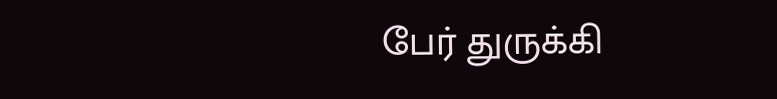பேர் துருக்கி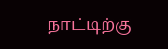நாட்டிற்கு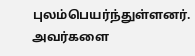புலம்பெயர்ந்துள்ளனர். அவர்களை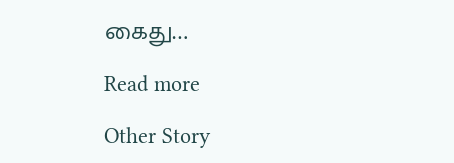கைது…

Read more

Other Story